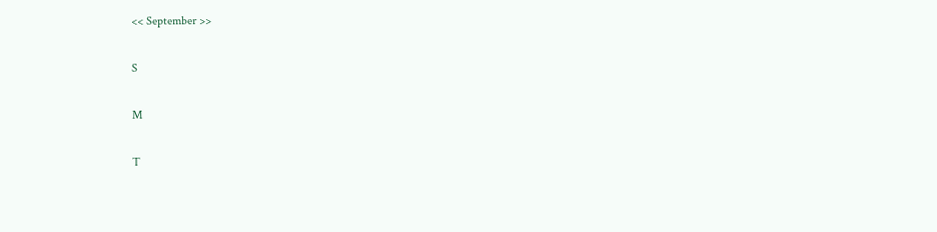<< September >>

S

M

T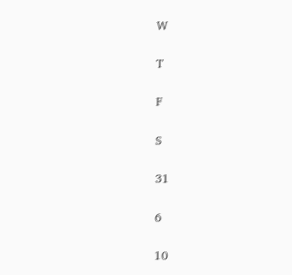W

T

F

S

31

6

10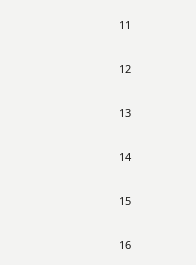11

12

13

14

15

16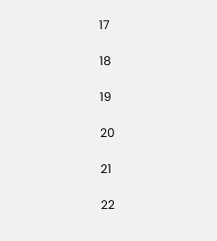17

18

19

20

21

22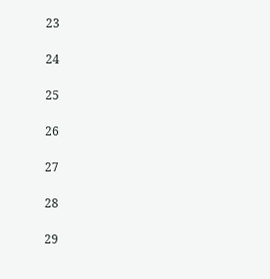23

24

25

26

27

28

29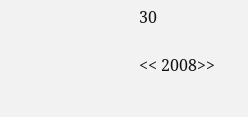30

<< 2008>>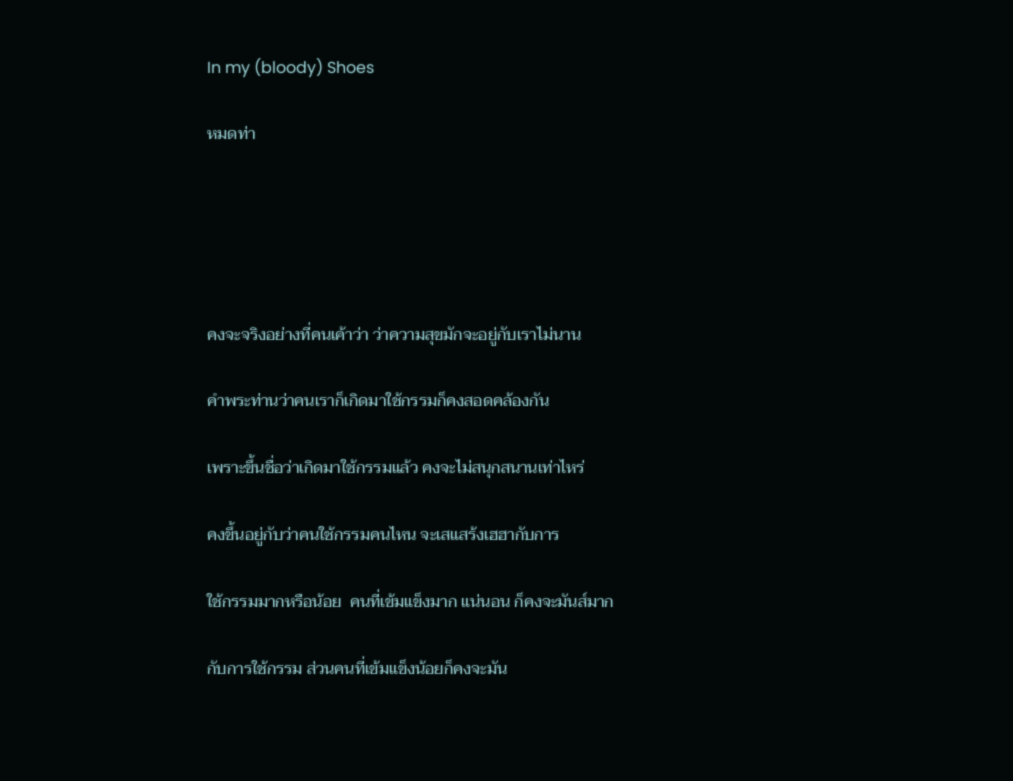In my (bloody) Shoes

หมดท่า





คงจะจริงอย่างที่คนเค้าว่า ว่าความสุขมักจะอยู่กับเราไม่นาน

คำพระท่านว่าคนเราก็เกิดมาใช้กรรมก็คงสอดคล้องกัน

เพราะขึ้นชื่อว่าเกิดมาใช้กรรมแล้ว คงจะไม่สนุกสนานเท่าไหร่

คงขึ้นอยู่กับว่าคนใช้กรรมคนไหน จะเสแสร้งเฮฮากับการ

ใช้กรรมมากหรือน้อย  คนที่เข้มแข็งมาก แน่นอน ก็คงจะมันส์มาก

กับการใช้กรรม ส่วนคนที่เข้มแข็งน้อยก็คงจะมัน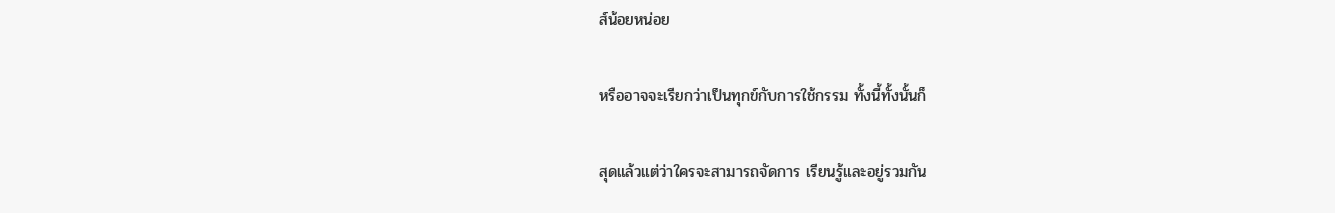ส์น้อยหน่อย

หรืออาจจะเรียกว่าเป็นทุกข์กับการใช้กรรม ทั้งนี้ทั้งนั้นก็

สุดแล้วแต่ว่าใครจะสามารถจัดการ เรียนรู้และอยู่รวมกัน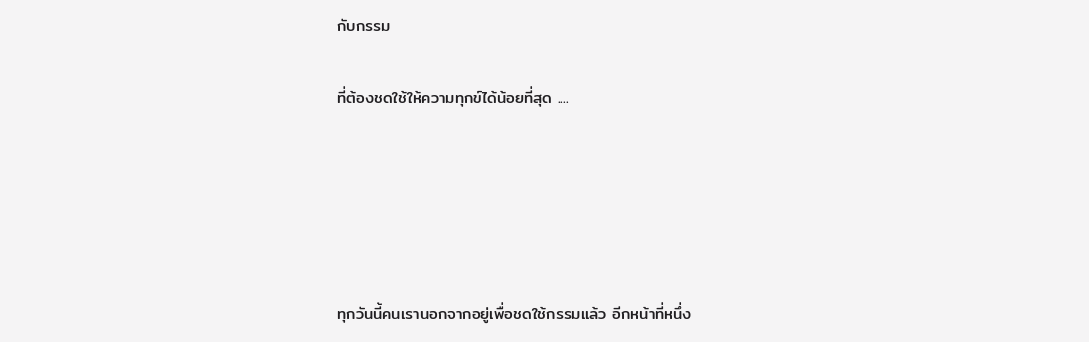กับกรรม

ที่ต้องชดใช้ให้ความทุกข์ได้น้อยที่สุด ....





ทุกวันนี้คนเรานอกจากอยู่เพื่อชดใช้กรรมแล้ว อีกหน้าที่หนึ่ง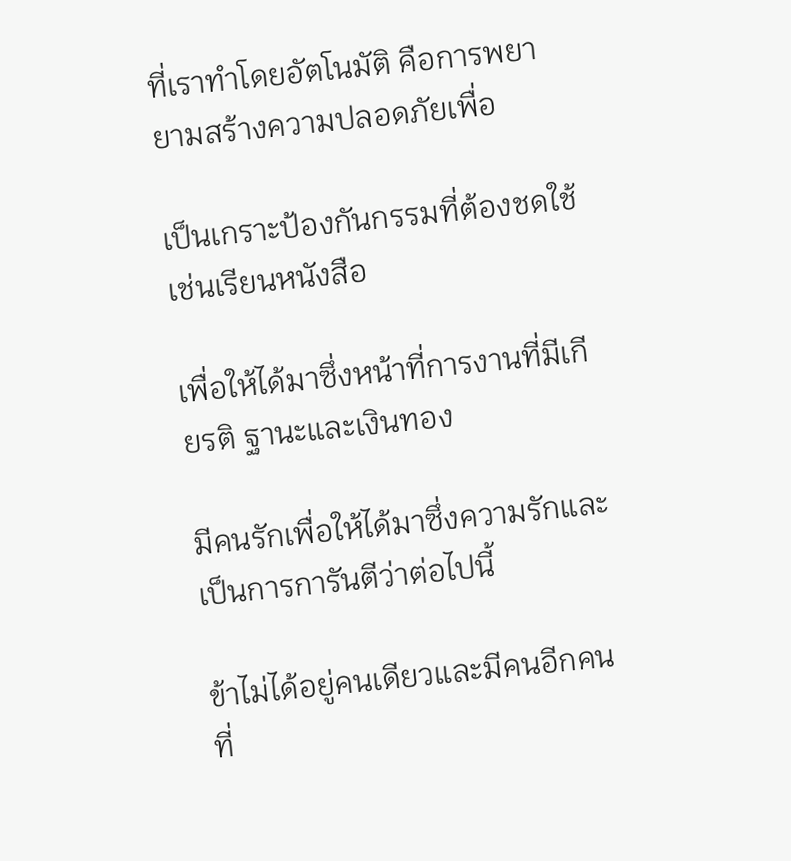ที่เราทำโดยอัตโนมัติ คือการพยายามสร้างความปลอดภัยเพื่อ

เป็นเกราะป้องกันกรรมที่ต้องชดใช้  เช่นเรียนหนังสือ

เพื่อให้ได้มาซึ่งหน้าที่การงานที่มีเกียรติ ฐานะและเงินทอง

มีคนรักเพื่อให้ได้มาซึ่งความรักและเป็นการการันตีว่าต่อไปนี้

ข้าไม่ได้อยู่คนเดียวและมีคนอีกคนที่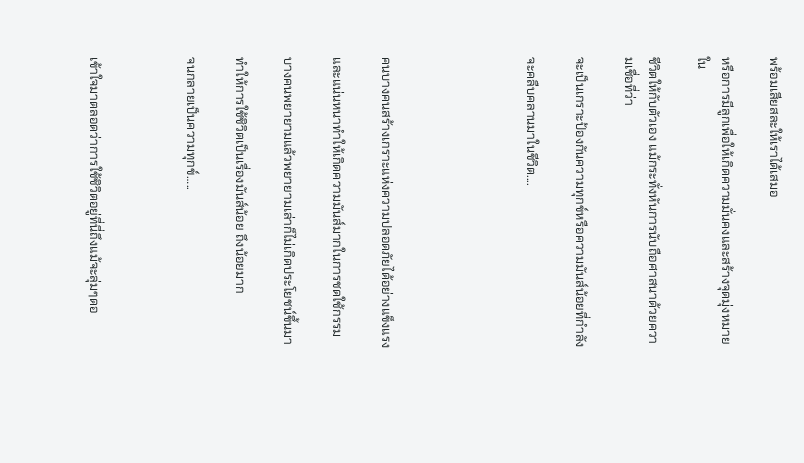พร้อมเสียสละให้เราได้เสมอ

หรือการมีลูกเพื่อให้เกิดความมั่นคงและสร้างจุดมุ่งหมายใน

ชีวิตให้กับตัวเอง แม้กระทั่งหันการนับถือศาสนาด้วยความเชื่อที่ว่า

จะเป็นเกราะป้องกันความทุกข์หรือความมันส์น้อยที่กำลัง

จะคลืบคลานมาในชีวิต....





คนบางคนสร้างเกราะแห่งความปลอดภัยได้อย่างแข็งแรง

และแน่นหนาทำให้เกิดความมันส์มากในการชดใช้กรรม

บางคนพยายามแล้วพยายามเล่าก็ไม่เกิดประโยชน์ขึ้นมา

ทำให้การใช้ชิวิตเป็นเรื่องมันส์น้อย ถึงน้อยมาก

จนกลายเป็นความทุกข์…..



เข้าใจมาตลอดว่าการใช้ชิวิตอยู่ที่นี่ถึงแม้จะลุ่มๆดอ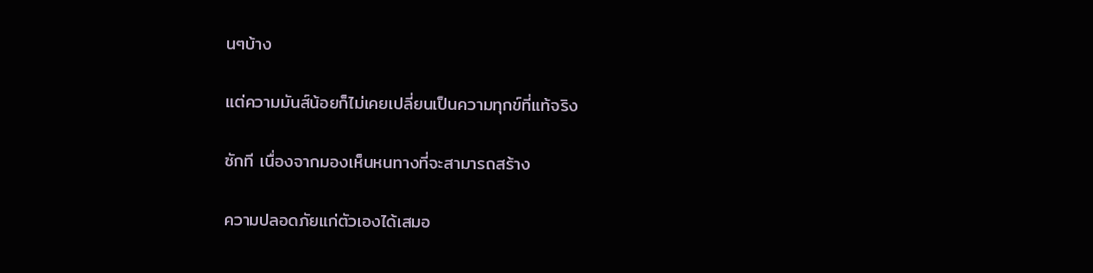นๆบ้าง

แต่ความมันส์น้อยก็ไม่เคยเปลี่ยนเป็นความทุกข์ที่แท้จริง

ซักที เนื่องจากมองเห็นหนทางที่จะสามารถสร้าง

ความปลอดภัยแก่ตัวเองได้เสมอ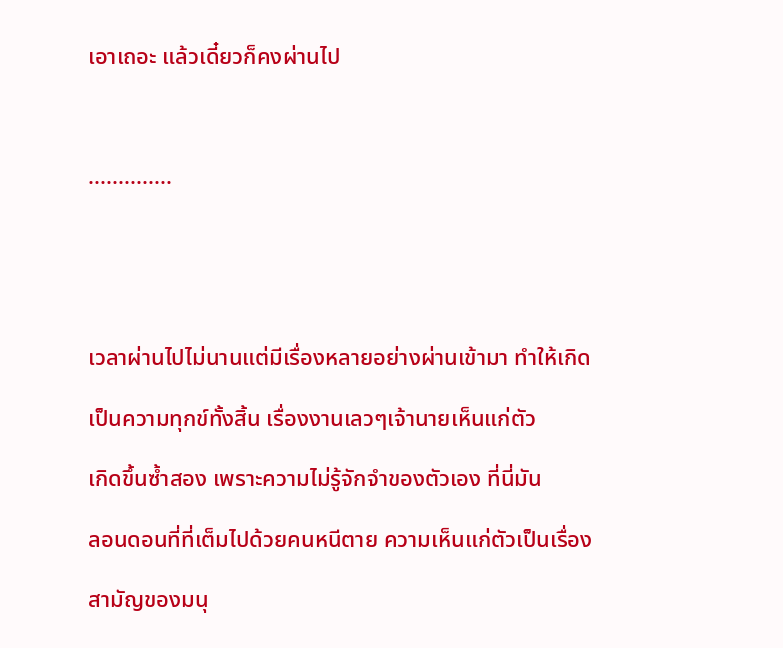เอาเถอะ แล้วเดี๋ยวก็คงผ่านไป



..............





เวลาผ่านไปไม่นานแต่มีเรื่องหลายอย่างผ่านเข้ามา ทำให้เกิด

เป็นความทุกข์ทั้งสิ้น เรื่องงานเลวๆเจ้านายเห็นแก่ตัว

เกิดขึ้นซ้ำสอง เพราะความไม่รู้จักจำของตัวเอง ที่นี่มัน

ลอนดอนที่ที่เต็มไปด้วยคนหนีตาย ความเห็นแก่ตัวเป็นเรื่อง

สามัญของมนุ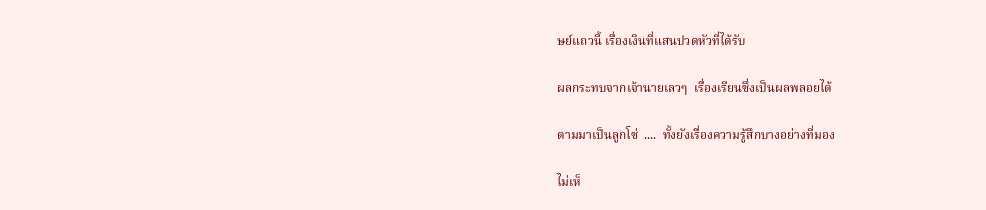ษย์แถวนี้ เรื่องเงินที่แสนปวดหัวที่ได้รับ

ผลกระทบจากเจ้านายเลวๆ  เรื่องเรียนซึ่งเป็นผลพลอยได้

ตามมาเป็นลูกโซ่  ....  ทั้งยังเรื่องความรู้สึกบางอย่างที่มอง

ไม่เห็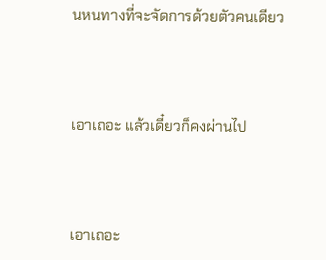นหนทางที่จะจัดการด้วยตัวคนเดียว



เอาเถอะ แล้วเดี๋ยวก็คงผ่านไป



เอาเถอะ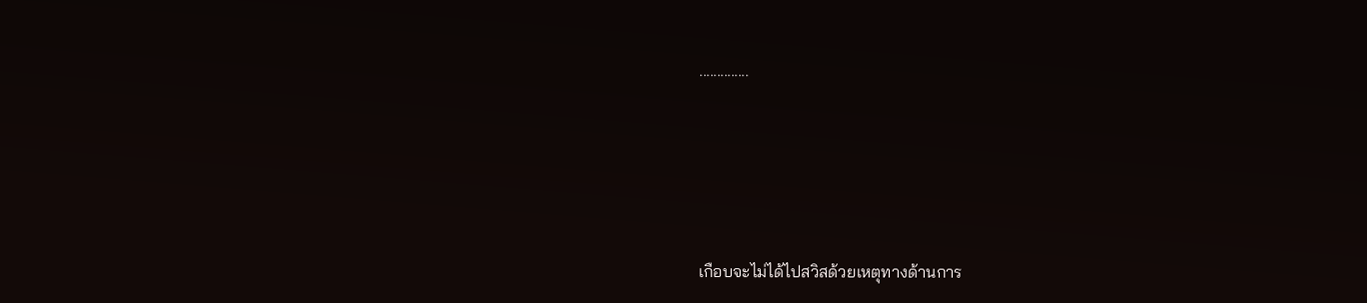..............





เกือบจะไม่ได้ไปสวิสด้วยเหตุทางด้านการ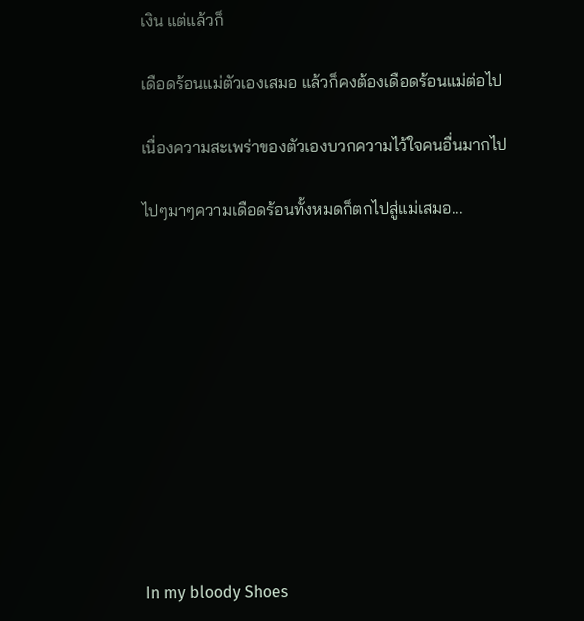เงิน แต่แล้วก็

เดือดร้อนแม่ตัวเองเสมอ แล้วก็คงต้องเดือดร้อนแม่ต่อไป

เนื่องความสะเพร่าของตัวเองบวกความไว้ใจคนอื่นมากไป

ไปๆมาๆความเดือดร้อนทั้งหมดก็ตกไปสู่แม่เสมอ...











In my bloody Shoes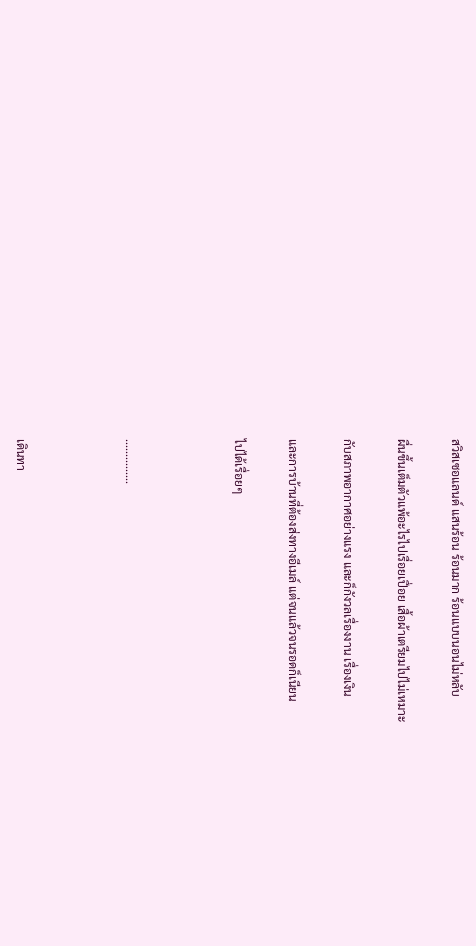สวิสเซอแลนด์ แสนร้อน ร้อนมาก ร้อนแบบนอนไม่หลับ

ผื่นขึ้นเต็มตัวแพ้อะไรไปเรื่อยเปื่อย เสื้อผ้าเตรียมไปไม่เหมาะ

กับสภาพอากาศอย่างแรง และก็กังวลเรื่องงาน เรื่องเงิน

และการบ้านที่ต้องส่งทางอีเมล์ แต่จนแล้วจนรอดก็เนียน

ไปได้เรื่อยๆ



...............



เดินทา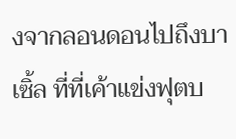งจากลอนดอนไปถึงบาเซิ้ล ที่ที่เค้าแข่งฟุตบ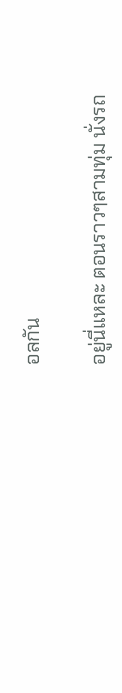อลกัน

อยู่นี่แหละ ตอนราวๆสามทุ่ม นั่งรถ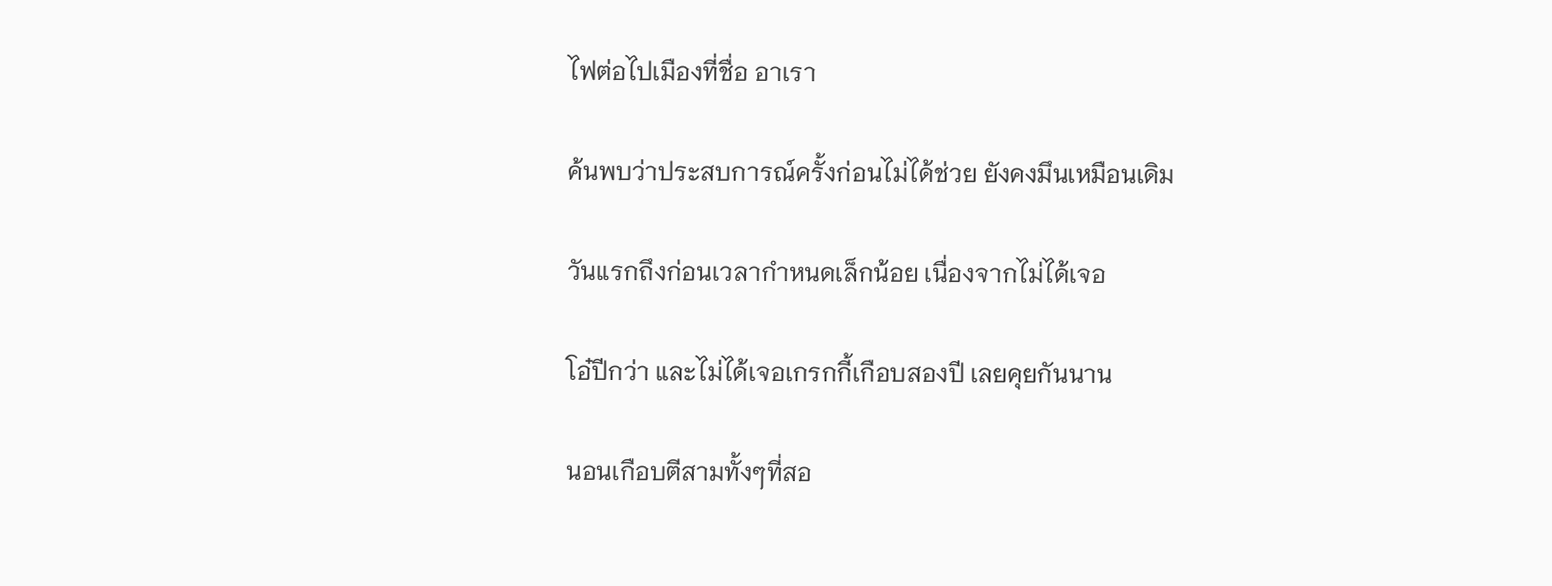ไฟต่อไปเมืองที่ชื่อ อาเรา

ค้นพบว่าประสบการณ์ครั้งก่อนไม่ได้ช่วย ยังคงมึนเหมือนเดิม

วันแรกถึงก่อนเวลากำหนดเล็กน้อย เนื่องจากไม่ได้เจอ

โอ๋ปีกว่า และไม่ได้เจอเกรกกี้เกือบสองปี เลยคุยกันนาน

นอนเกือบตีสามทั้งๆที่สอ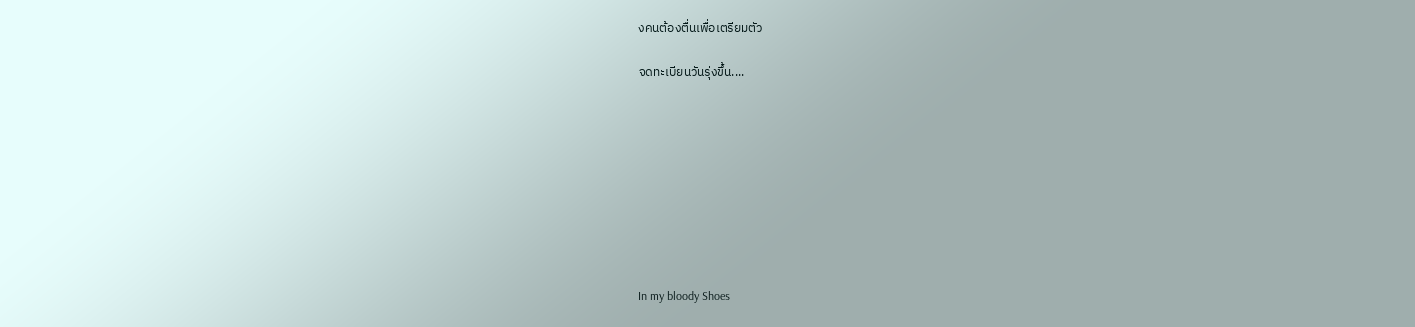งคนต้องตื่นเพื่อเตรียมตัว

จดทะเบียนวันรุ่งขึ้น....









In my bloody Shoes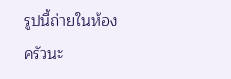รูปนี้ถ่ายในห้องครัวนะ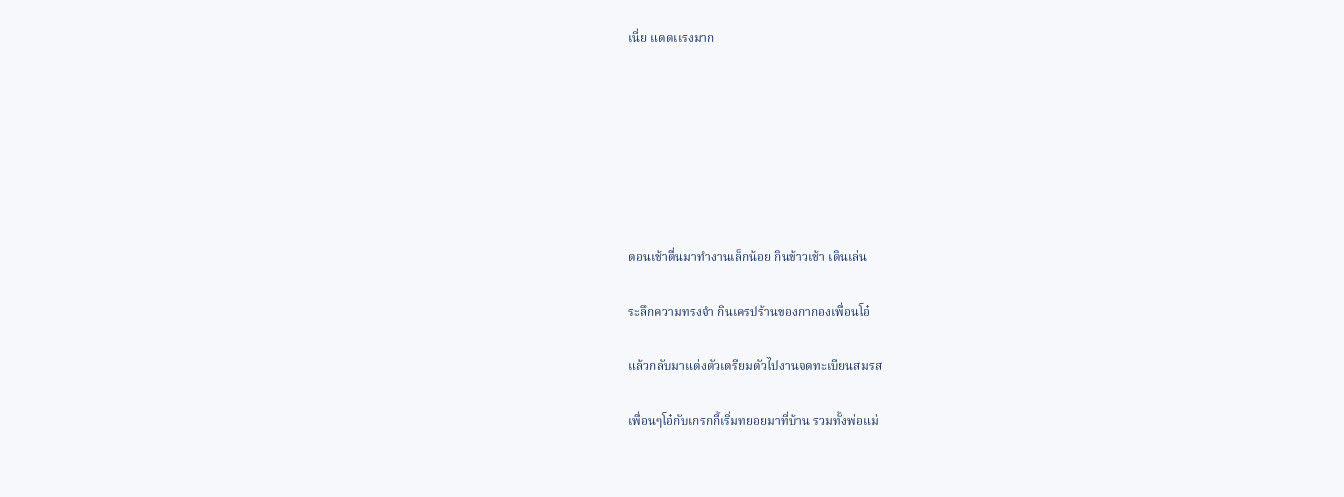เนี่ย แดดเเรงมาก







ตอนเช้าตื่นมาทำงานเล็กน้อย กินข้าวเช้า เดินเล่น

ระลึกความทรงจำ กินเครปร้านของกากองเพื่อนโอ๋

แล้วกลับมาแต่งตัวเตรียมตัวไปงานจดทะเบียนสมรส

เพื่อนๆโอ๋กับเกรกกี้เริ่มทยอยมาที่บ้าน รวมทั้งพ่อแม่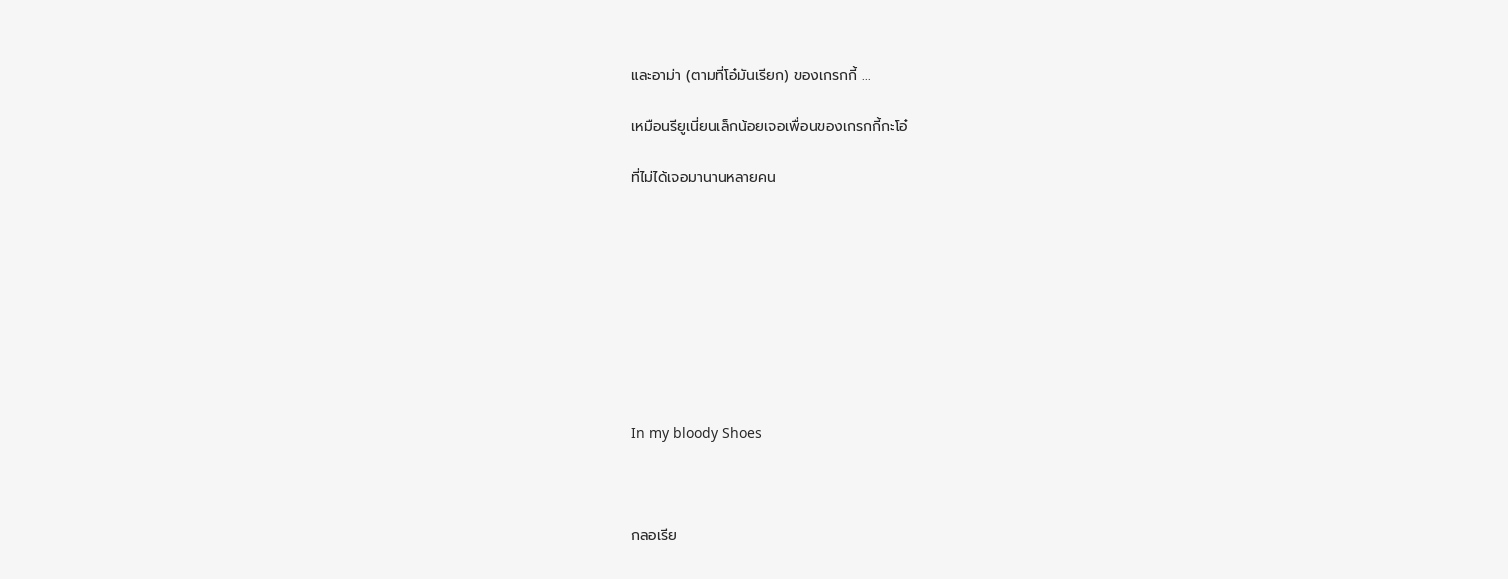และอาม่า (ตามที่โอ๋มันเรียก) ของเกรกกี้ ...

เหมือนรียูเนี่ยนเล็กน้อยเจอเพื่อนของเกรกกี้กะโอ๋

ที่ไม่ได้เจอมานานหลายคน









In my bloody Shoes



กลอเรีย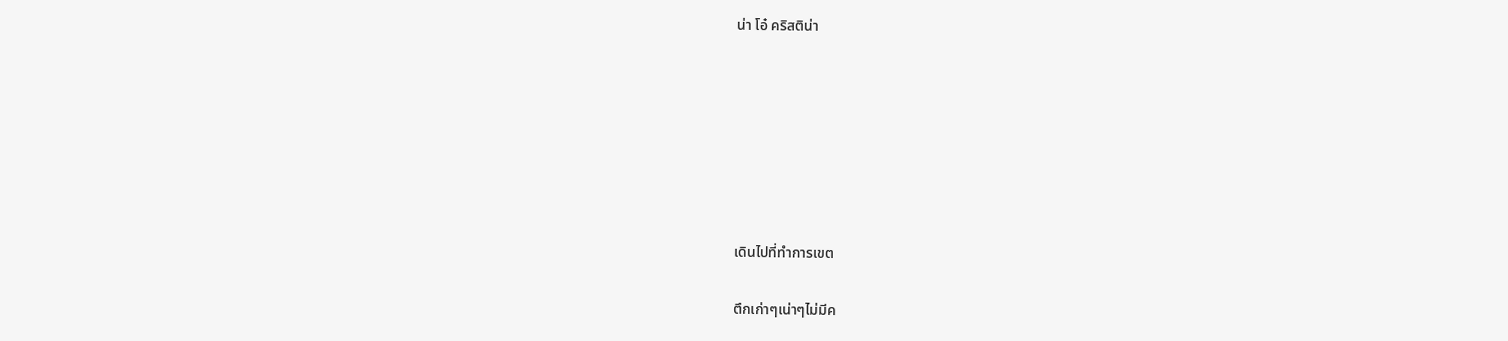น่า โอ๋ คริสติน่า







เดินไปที่ทำการเขต

ตึกเก่าๆเน่าๆไม่มีค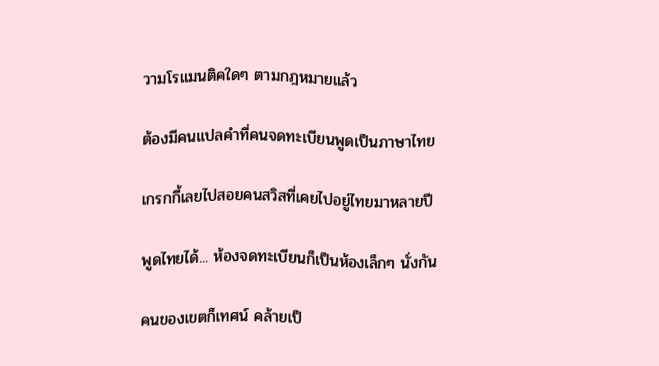วามโรแมนติคใดๆ ตามกฎหมายแล้ว

ต้องมีคนแปลคำที่คนจดทะเบียนพูดเป็นภาษาไทย

เกรกกี้เลยไปสอยคนสวิสที่เคยไปอยู่ไทยมาหลายปี

พูดไทยได้... ห้องจดทะเบียนก็เป็นห้องเล็กๆ นั่งกัน

คนของเขตก็เทศน์ คล้ายเป็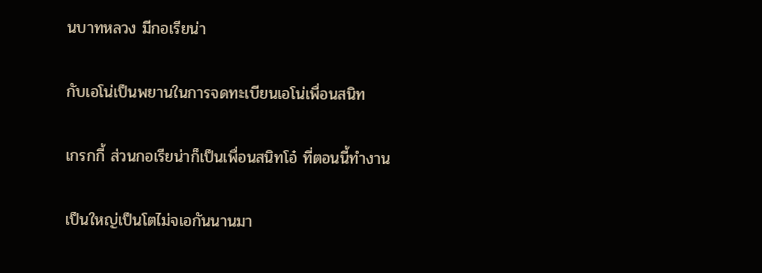นบาทหลวง มีกอเรียน่า

กับเอโน่เป็นพยานในการจดทะเบียนเอโน่เพื่อนสนิท

เกรกกี้ ส่วนกอเรียน่าก็เป็นเพื่อนสนิทโอ๋ ที่ตอนนี้ทำงาน

เป็นใหญ่เป็นโตไม่จเอกันนานมา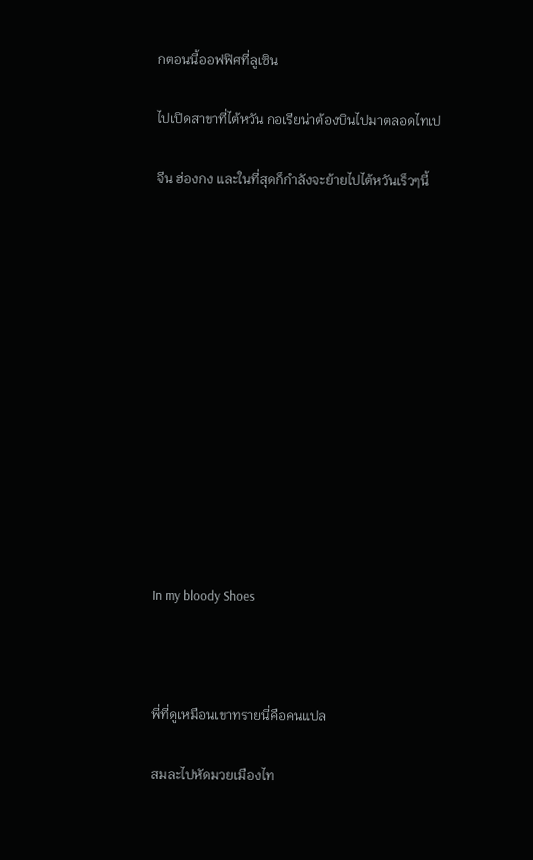กตอนนี้ออฟฟิศที่ลูเซิน

ไปเปิดสาขาที่ไต้หวัน กอเรียน่าต้องบินไปมาตลอดไทเป

จีน ฮ่องกง และในที่สุดก็กำลังจะย้ายไปไต้หวันเร็วๆนี้













In my bloody Shoes



พี่ที่ดูเหมือนเขาทรายนี่คือคนแปล

สมละไปหัดมวยเมืองไท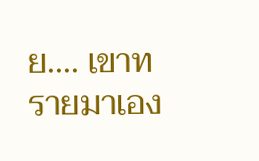ย.... เขาทรายมาเอง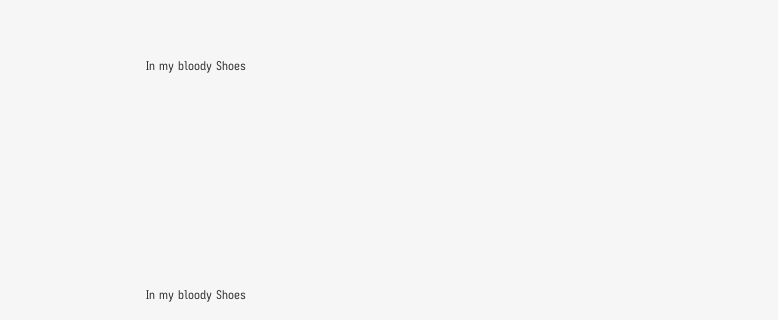In my bloody Shoes













In my bloody Shoes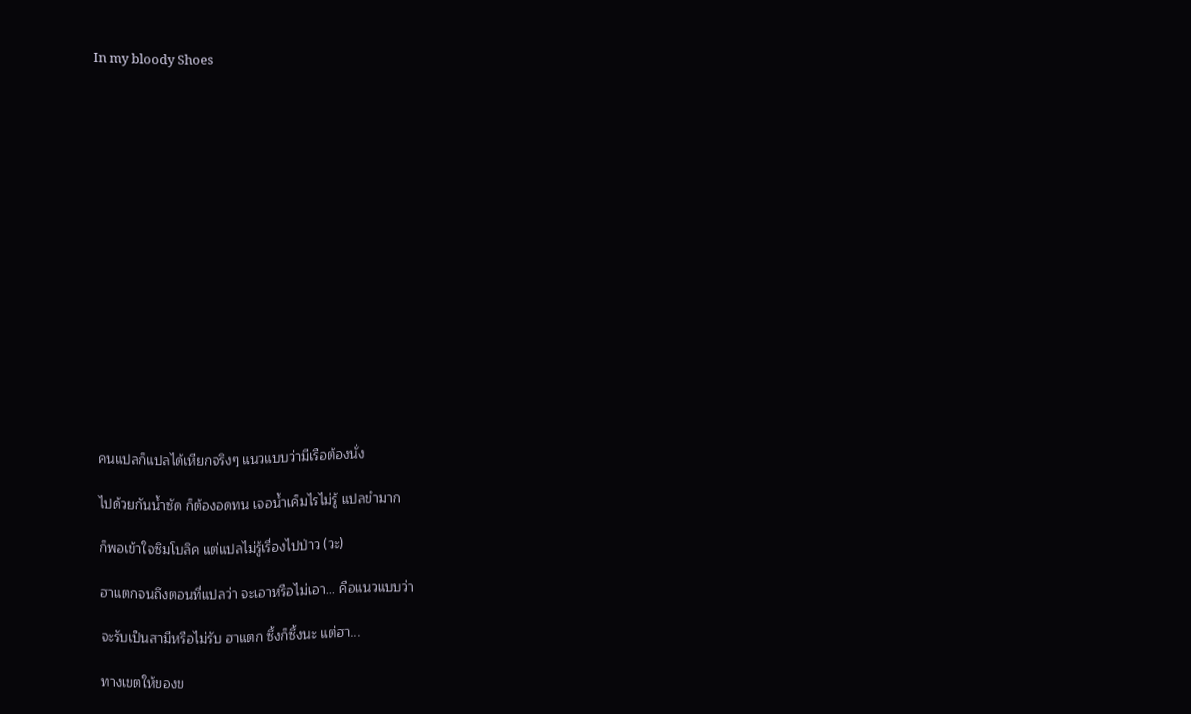In my bloody Shoes

















คนแปลก็แปลได้เหียกจริงๆ แนวแบบว่ามีเรือต้องนั่ง

ไปด้วยกันน้ำซัด ก็ต้องอดทน เจอน้ำเค็มไรไม่รู้ แปลขำมาก

ก็พอเข้าใจซิมโบลิค แต่แปลไม่รู้เรื่องไปป่าว (วะ)

ฮาแตกจนถึงตอนที่แปลว่า จะเอาหรือไม่เอา... คือแนวแบบว่า

จะรับเป็นสามีหรือไม่รับ ฮาแตก ซึ้งก็ซึ้งนะ แต่ฮา...

ทางเขตให้ของข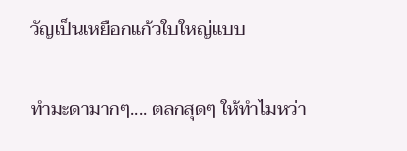วัญเป็นเหยือกแก้วใบใหญ่แบบ

ทำมะดามากๆ.... ตลกสุดๆ ให้ทำไมหว่า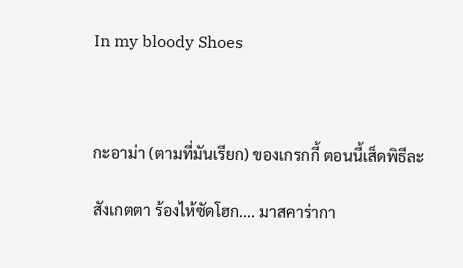In my bloody Shoes



กะอาม่า (ตามที่มันเรียก) ของเกรกกี้ ตอนนี้เส็ดพิธีละ

สังเกตตา ร้องไห้ซัดโฮก.... มาสคาร่ากา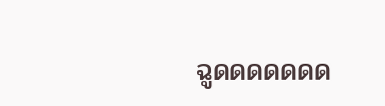ฉูดดดดดดด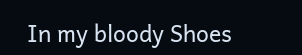In my bloody Shoes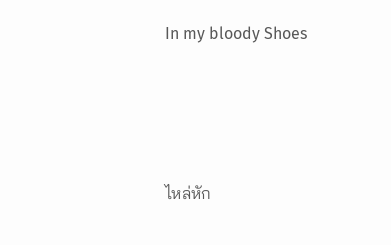In my bloody Shoes





ไหล่หัก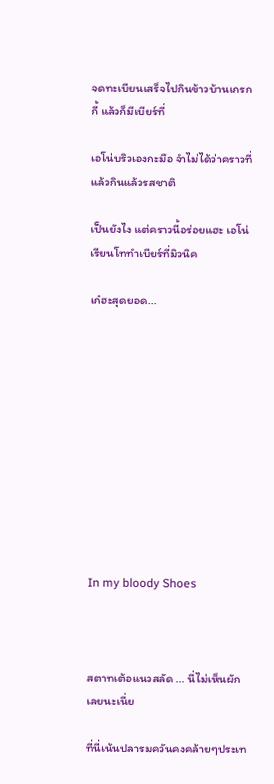จดทะเบียนเสร็จไปกินข้าวบ้านเกรกกี้ แล้วก็มีเบียร์ที่

เอโน่บริวเองกะมือ จำไม่ได้ว่าคราวที่แล้วกินแล้วรสชาติ

เป็นยังไง แต่คราวนี้อร่อยแฮะ เอโน่เรียนโททำเบียร์ที่มิวนิค

เก๋ฮะสุดยอด...











In my bloody Shoes



สตาทเต้อแนวสลัด ... นี่ไม่เห็นผักเลยนะเนี่ย

ที่นี่เน้นปลารมควันคงคล้ายๆประเท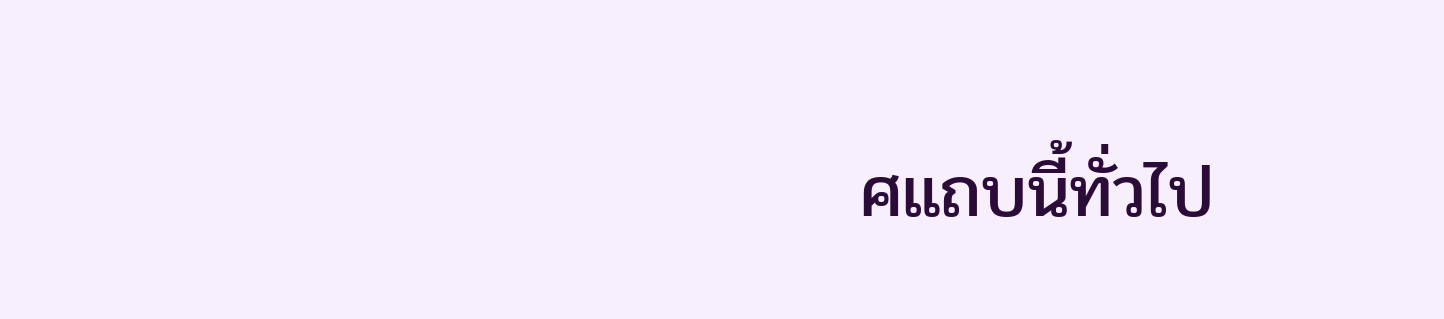ศแถบนี้ทั่วไป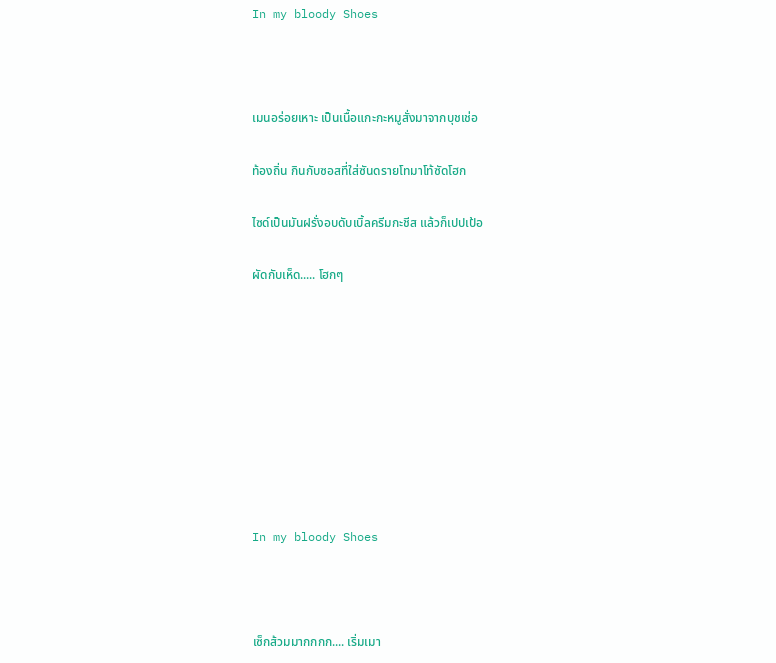In my bloody Shoes



เมนอร่อยเหาะ เป็นเนื้อแกะกะหมูสั่งมาจากบุชเช่อ

ท้องถิ่น กินกับซอสที่ใส่ซันดรายโทมาโท้ซัดโฮก

ไซด์เป็นมันฝรั่งอบดับเบิ้ลครีมกะชีส แล้วก็เปปเป้อ

ผัดกับเห็ด..... โฮกๆ









In my bloody Shoes



เซ็กส้วมมากกกก.... เริ่มเมา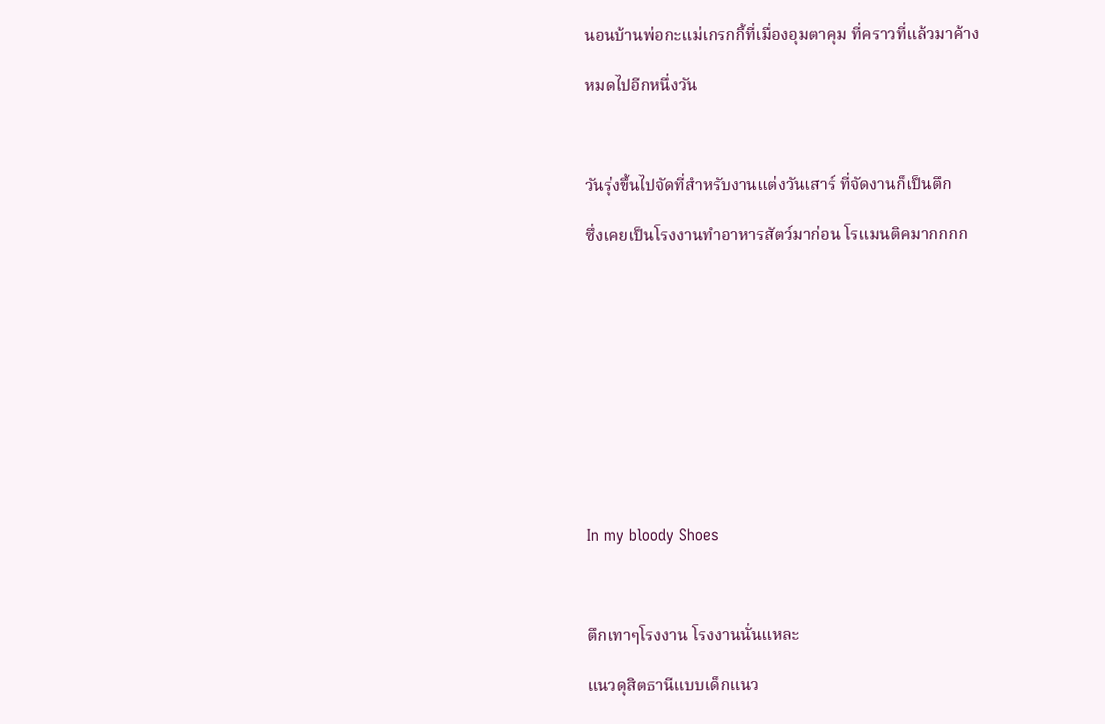นอนบ้านพ่อกะแม่เกรกกี้ที่เมื่องอุมตาคุม ที่คราวที่แล้วมาค้าง

หมดไปอีกหนึ่งวัน



วันรุ่งขึ้นไปจัดที่สำหรับงานแต่งวันเสาร์ ที่จัดงานก็เป็นตึก

ซึ่งเคยเป็นโรงงานทำอาหารสัตว์มาก่อน โรแมนติคมากกกก











In my bloody Shoes



ตึกเทาๆโรงงาน โรงงานนั่นแหละ

แนวดุสิตธานีแบบเด็กแนว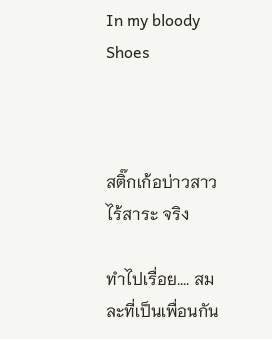In my bloody Shoes



สติ๊กเก้อบ่าวสาว ไร้สาระ จริง

ทำไปเรื่อย.... สมละที่เป็นเพื่อนกัน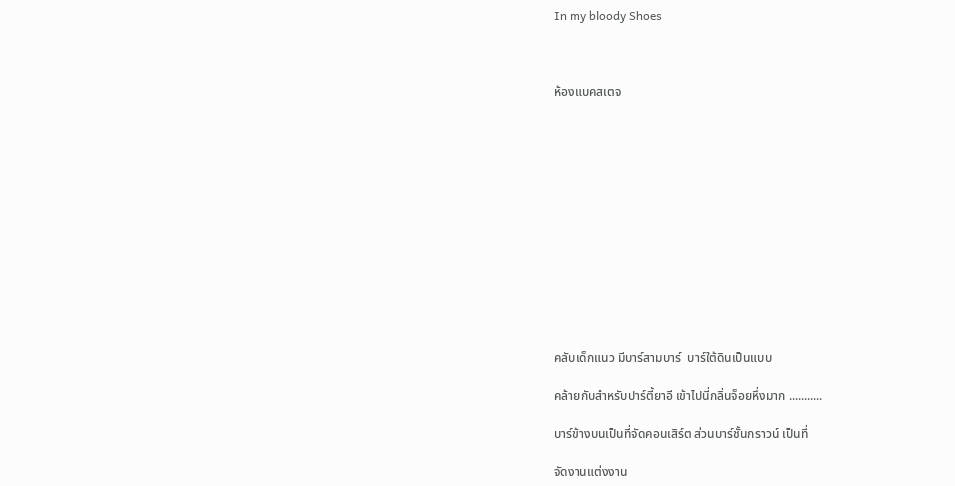In my bloody Shoes



ห้องแบคสเตจ













คลับเด็กแนว มีบาร์สามบาร์  บาร์ใต้ดินเป็นแบบ

คล้ายกับสำหรับปาร์ตี้ยาอี เข้าไปนี่กลิ่นจ็อยหึ่งมาก ...........

บาร์ข้างบนเป็นที่จัดคอนเสิร์ต ส่วนบาร์ชั้นกราวน์ เป็นที่

จัดงานแต่งงาน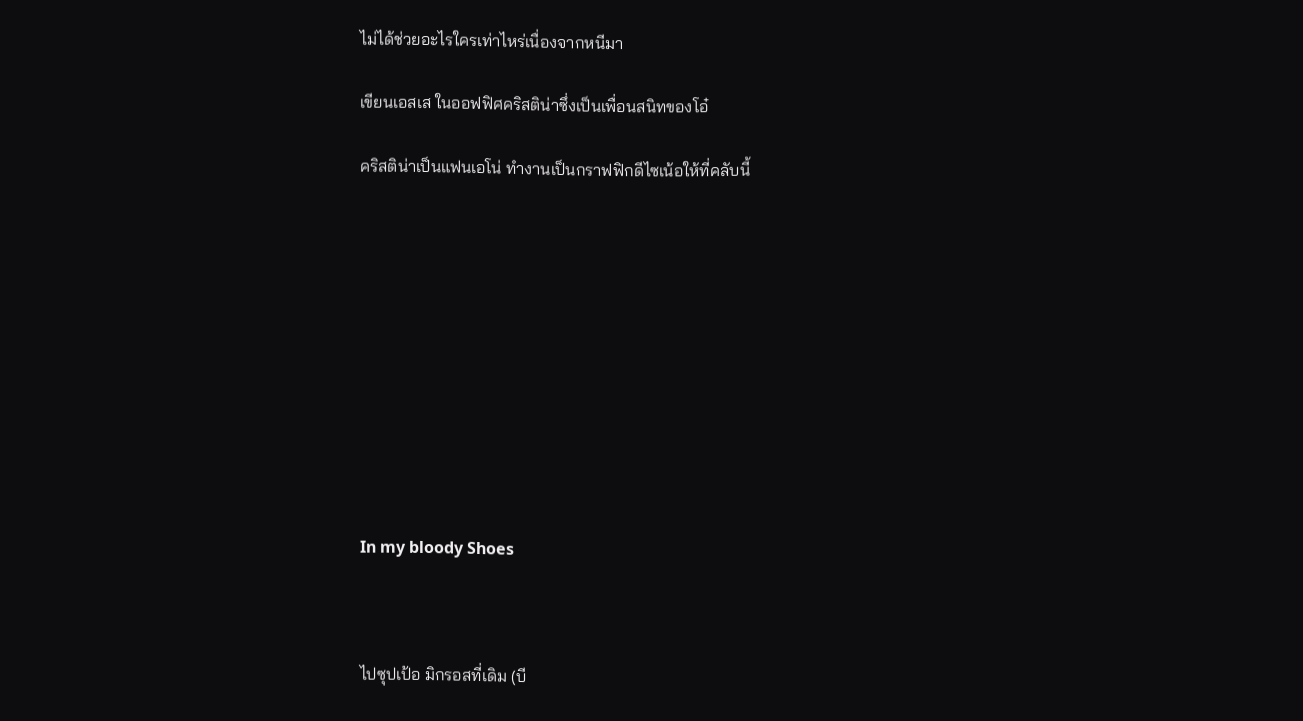ไม่ได้ช่วยอะไรใครเท่าไหร่เนื่องจากหนีมา

เขียนเอสเส ในออฟฟิศคริสติน่าซึ่งเป็นเพื่อนสนิทของโอ๋

คริสติน่าเป็นแฟนเอโน่ ทำงานเป็นกราฟฟิกดีไซเน้อให้ที่คลับนี้











In my bloody Shoes



ไปซุปเป้อ มิกรอสที่เดิม (บี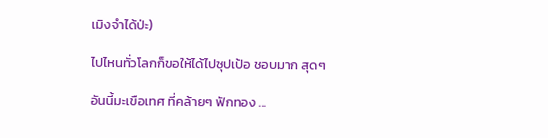เมิงจำได้ป่ะ)

ไปไหนทั่วโลกก็ขอให้ได้ไปซุปเป้อ ชอบมาก สุดๆ

อันนี้มะเขือเทศ ที่คล้ายๆ ฟักทอง ...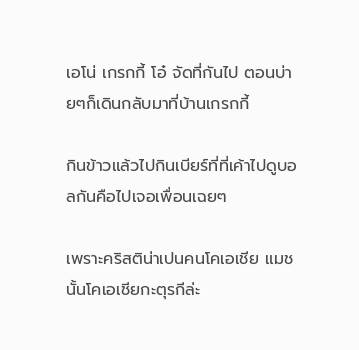เอโน่ เกรกกี้ โอ๋ จัดที่กันไป ตอนบ่ายๆก็เดินกลับมาที่บ้านเกรกกี้

กินข้าวแล้วไปกินเบียร์ที่ที่เค้าไปดูบอลกันคือไปเจอเพื่อนเฉยๆ

เพราะคริสติน่าเปนคนโคเอเชีย แมชนั้นโคเอเชียกะตุรกีล่ะ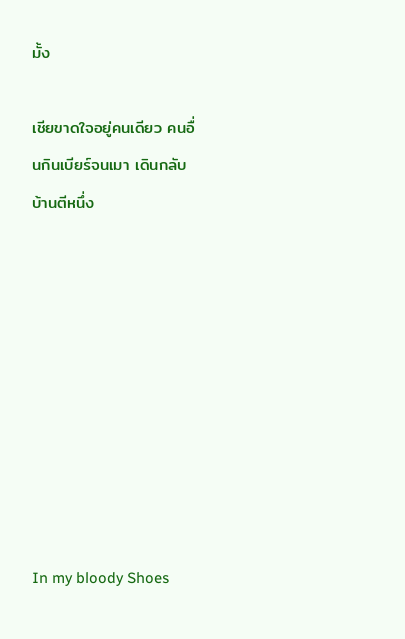มั้ง

เชียขาดใจอยู่คนเดียว คนอื่นกินเบียร์จนเมา เดินกลับบ้านตีหนึ่ง









In my bloody Shoes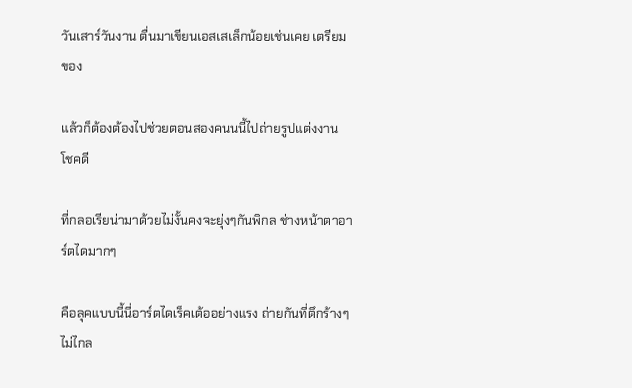วันเสาร์วันงาน ตื่นมาเขียนเอสเสเล็กน้อยเช่นเคย เตรียมของ

แล้วก็ต้องต้องไปช่วยตอนสองคนนนี้ไปถ่ายรูปแต่งงาน โชคดี

ที่กลอเรียน่ามาด้วยไม่งั้นคงจะยุ่งๆกันพิกล ช่างหน้าตาอาร์ตไดมากๆ

คือลุคแบบนี้นี่อาร์ตไดเร็คเต้ออย่างแรง ถ่ายกันที่ตึกร้างๆ ไม่ไกล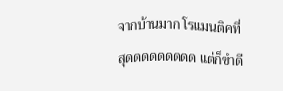จากบ้านมาก โรแมนติคที่สุดดดดดดดดด แต่ก็ขำดี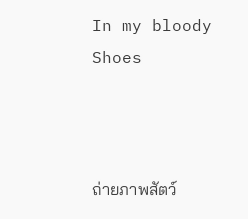In my bloody Shoes



ถ่ายภาพสัตว์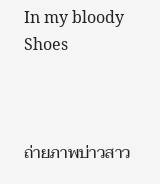In my bloody Shoes



ถ่ายภาพบ่าวสาว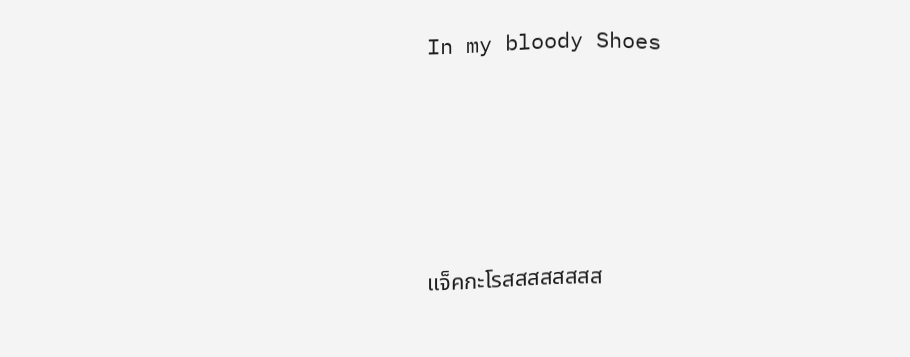In my bloody Shoes





แจ็คกะโรสสสสสสสส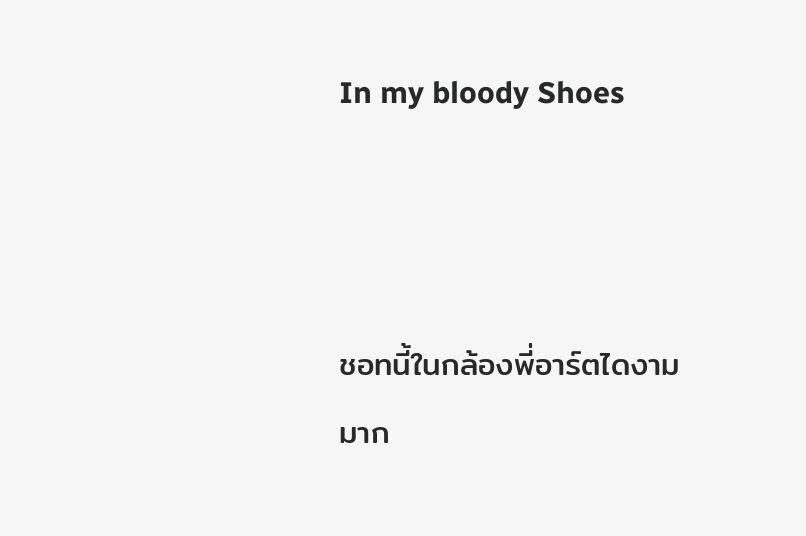In my bloody Shoes



ชอทนี้ในกล้องพี่อาร์ตไดงามมาก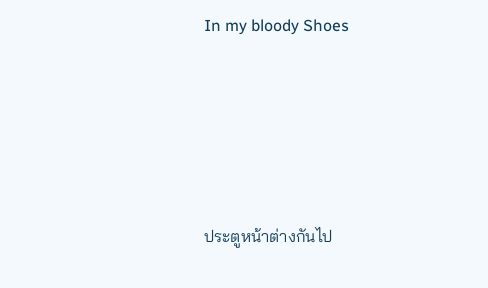In my bloody Shoes





ประตูหน้าต่างกันไป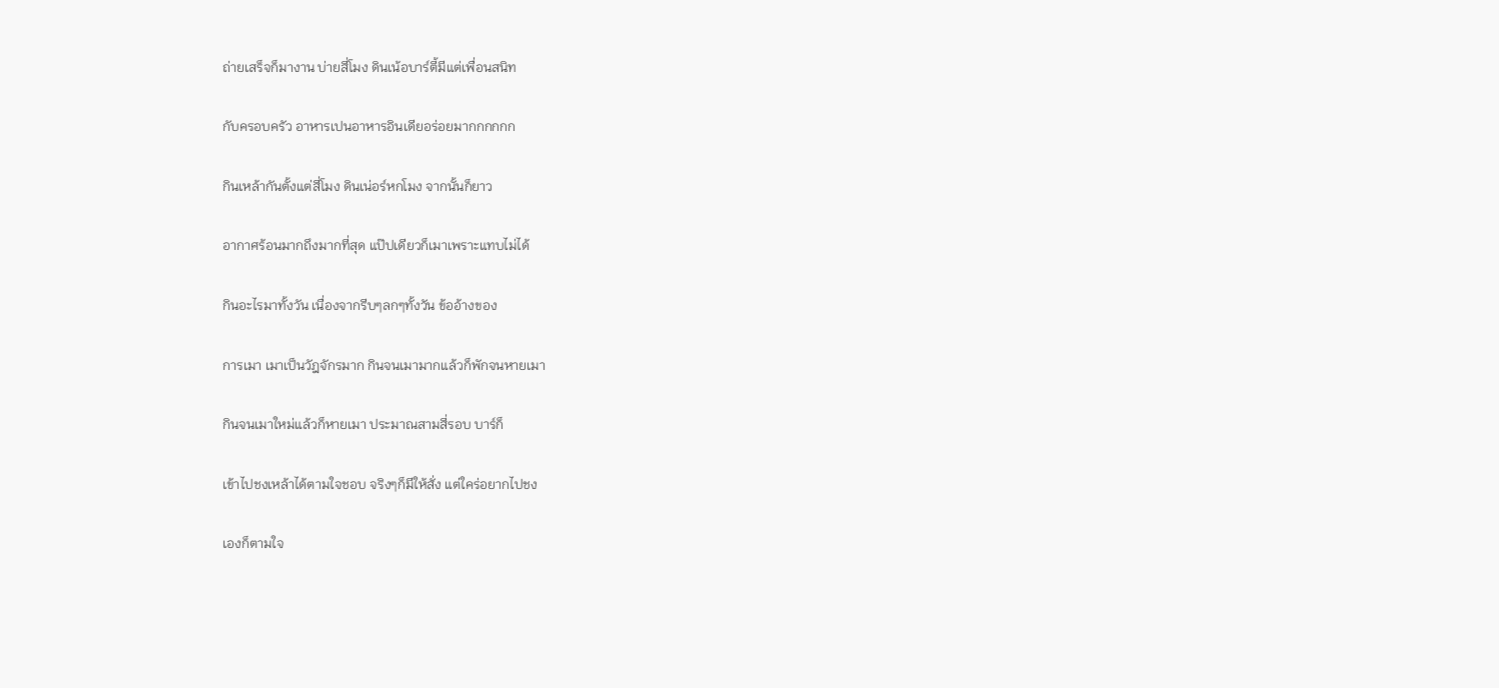ถ่ายเสร็จก็มางาน บ่ายสี่โมง ดินเน้อบาร์ตี้มีแต่เพื่อนสนิท

กับครอบครัว อาหารเปนอาหารอินเดียอร่อยมากกกกกก

กินเหล้ากันตั้งแต่สี่โมง ดินเน่อร์หกโมง จากนั้นก็ยาว

อากาศร้อนมากถึงมากที่สุด แป๊ปเดียวก็เมาเพราะแทบไม่ได้

กินอะไรมาทั้งวัน เนื่องจากรีบๆลกๆทั้งวัน ข้ออ้างของ

การเมา เมาเป็นวัฎจักรมาก กินจนเมามากแล้วก็พักจนหายเมา

กินจนเมาใหม่แล้วก็หายเมา ประมาณสามสี่รอบ บาร์ก็

เข้าไปชงเหล้าได้ตามใจชอบ จริงๆก็มีให้สั่ง แต่ใคร่อยากไปชง

เองก็ตามใจ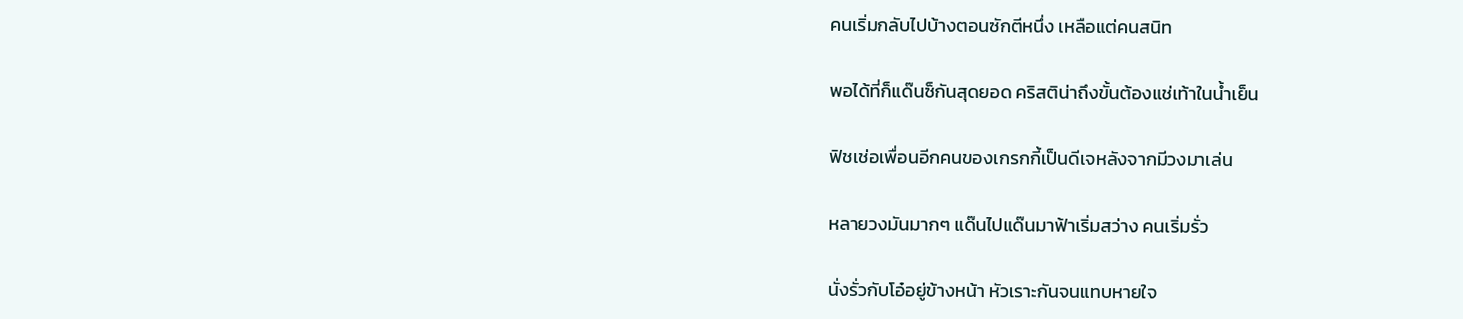คนเริ่มกลับไปบ้างตอนซักตีหนึ่ง เหลือแต่คนสนิท

พอได้ที่ก็แด๊นซ็กันสุดยอด คริสติน่าถึงขั้นต้องแช่เท้าในน้ำเย็น

ฟิชเช่อเพื่อนอีกคนของเกรกกี้เป็นดีเจหลังจากมีวงมาเล่น

หลายวงมันมากๆ แด๊นไปแด๊นมาฟ้าเริ่มสว่าง คนเริ่มรั่ว

นั่งรั่วกับโอ๋อยู่ข้างหน้า หัวเราะกันจนแทบหายใจ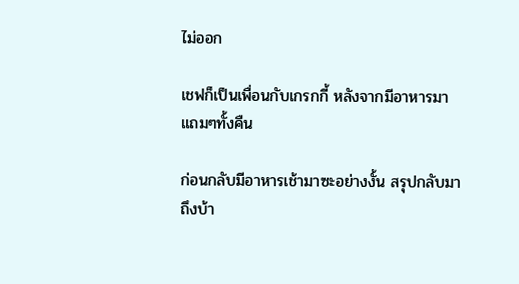ไม่ออก

เชฟก็เป็นเพื่อนกับเกรกกี้ หลังจากมีอาหารมาแถมๆทั้งคืน

ก่อนกลับมีอาหารเช้ามาซะอย่างงั้น สรุปกลับมาถึงบ้า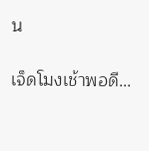น

เจ็ดโมงเช้าพอดี...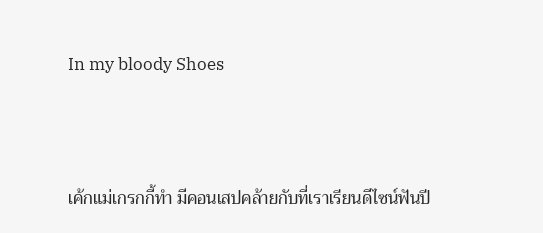In my bloody Shoes



เค้กแม่เกรกกี้ทำ มีคอนเสปคล้ายกับที่เราเรียนดีไซน์ฟันปี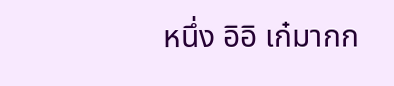หนึ่ง อิอิ เก๋มากก